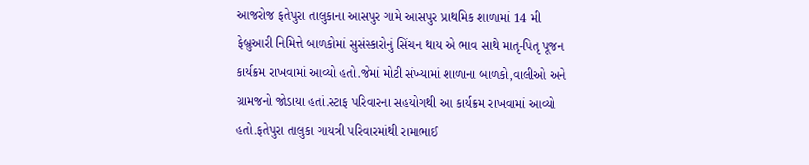આજરોજ ફતેપુરા તાલુકાના આસપુર ગામે આસપુર પ્રાથમિક શાળામાં 14 મી ફેબ્રુઆરી નિમિત્તે બાળકોમાં સુસંસ્કારોનું સિંચન થાય એ ભાવ સાથે માતૃ-પિતૃ પૂજન કાર્યક્રમ રાખવામાં આવ્યો હતો.જેમાં મોટી સંખ્યામાં શાળાના બાળકો,વાલીઓ અને ગ્રામજનો જોડાયા હતાં.સ્ટાફ પરિવારના સહયોગથી આ કાર્યક્રમ રાખવામાં આવ્યો હતો.ફતેપુરા તાલુકા ગાયત્રી પરિવારમાંથી રામાભાઈ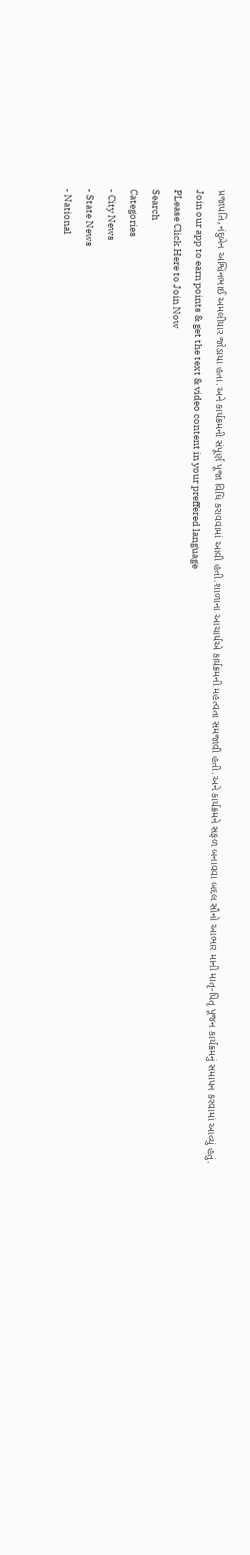પ્રજાપતિ,નંદુબેન અશ્વિનભાઈ અમલીયાર જોડાયા હતા.અને કાર્યક્રમની સંપૂર્ણ પૂજા વિધિ કરાવવામાં આવી હતી.શાળાના આચાર્યએ કાર્યક્રમની મહત્વતા સમજાવી હતી.અને કાર્યક્રમને સફળ બનાવવા બદલ સૌનો આભાર માની માતૃ-પિતૃ પૂજન કાર્યક્રમનું સમાપન કરવામાં આવ્યું હતું.
Join our app to earn points & get the text & video content in your preffered language
PLease Click Here to Join Now
Search
Categories
- City News
- State News
- National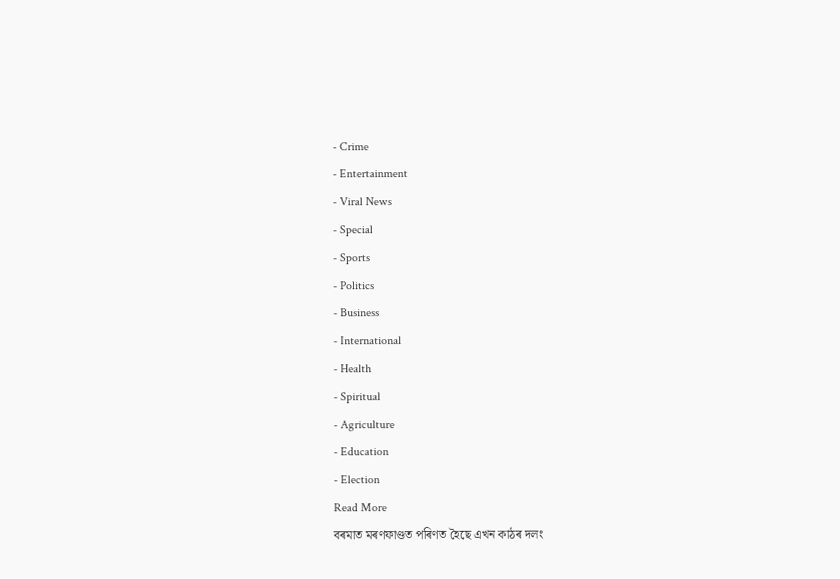- Crime
- Entertainment
- Viral News
- Special
- Sports
- Politics
- Business
- International
- Health
- Spiritual
- Agriculture
- Education
- Election
Read More
বৰমাত মৰণফাণ্ডত পৰিণত হৈছে এখন কাঠৰ দলং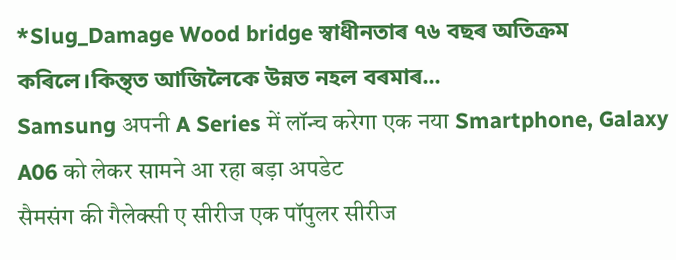*Slug_Damage Wood bridge স্বাধীনতাৰ ৭৬ বছৰ অতিক্ৰম কৰিলে।কিন্ত্ত আজিলৈকে উন্নত নহল বৰমাৰ...
Samsung अपनी A Series में लॉन्च करेगा एक नया Smartphone, Galaxy A06 को लेकर सामने आ रहा बड़ा अपडेट
सैमसंग की गैलेक्सी ए सीरीज एक पॉपुलर सीरीज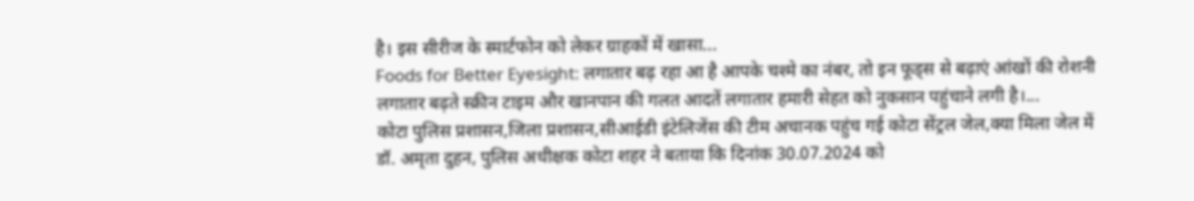है। इस सीरीज के स्मार्टफोन को लेकर ग्राहकों में खासा...
Foods for Better Eyesight: लगातार बढ़ रहा आ है आपके चश्मे का नंबर, तो इन फूड्स से बढ़ाएं आंखों की रोशनी
लगातार बढ़ते स्क्रीन टाइम और खानपान की गलत आदतें लगातार हमारी सेहत को नुकसान पहुंचाने लगी है।...
कोटा पुलिस प्रशासन,जिला प्रशासन,सीआईडी इंटेलिजेंस की टीम अचानक पहुंच गई कोटा सेंट्रल जेल,क्या मिला जेल में
डॉ. अमृता दुहन, पुलिस अधीक्षक कोटा शहर ने बताया कि दिनांक 30.07.2024 को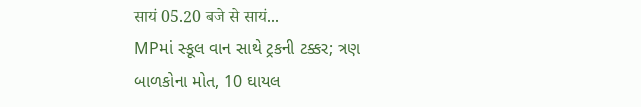सायं 05.20 बजे से सायं...
MPમાં સ્કૂલ વાન સાથે ટ્રકની ટક્કર; ત્રણ બાળકોના મોત, 10 ઘાયલ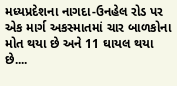મધ્યપ્રદેશના નાગદા-ઉનહેલ રોડ પર એક માર્ગ અકસ્માતમાં ચાર બાળકોના મોત થયા છે અને 11 ઘાયલ થયા છે....